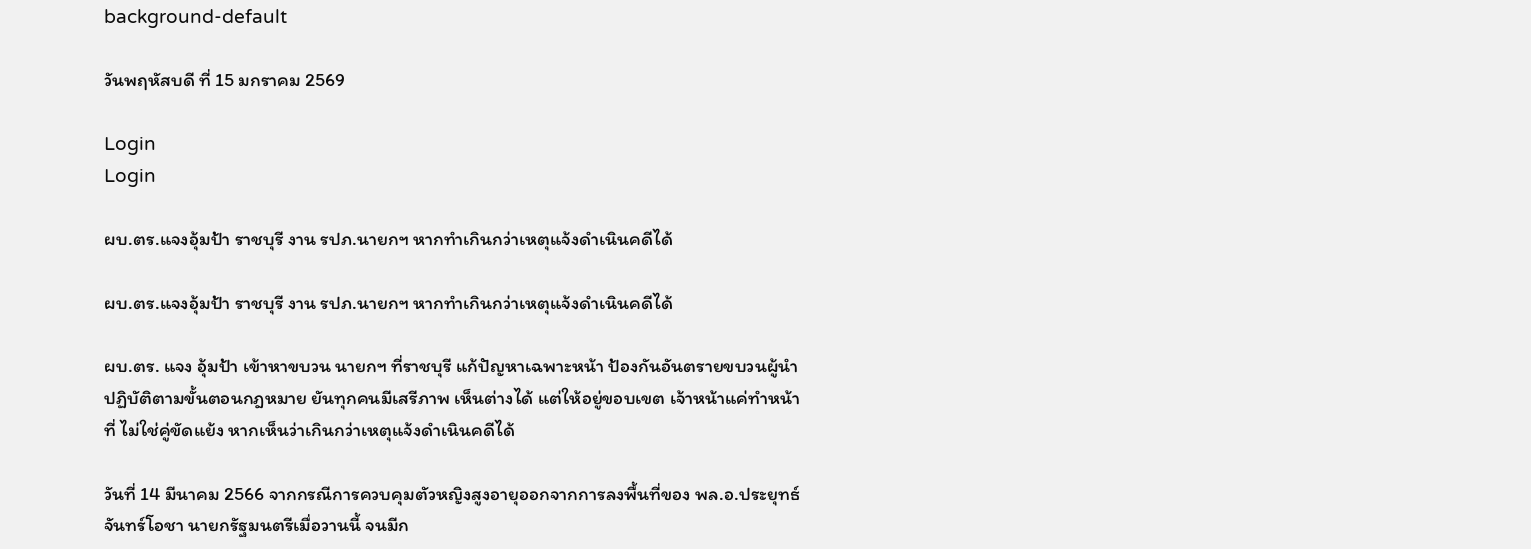background-default

วันพฤหัสบดี ที่ 15 มกราคม 2569

Login
Login

ผบ.ตร.แจงอุ้มป้า ราชบุรี งาน รปภ.นายกฯ หากทำเกินกว่าเหตุแจ้งดำเนินคดีได้

ผบ.ตร.แจงอุ้มป้า ราชบุรี งาน รปภ.นายกฯ หากทำเกินกว่าเหตุแจ้งดำเนินคดีได้

ผบ.ตร. แจง อุ้มป้า เข้าหาขบวน นายกฯ ที่ราชบุรี แก้ปัญหาเฉพาะหน้า ป้องกันอันตรายขบวนผู้นำ ปฏิบัติตามขั้นตอนกฎหมาย ยันทุกคนมีเสรีภาพ เห็นต่างได้ แต่ให้อยู่ขอบเขต เจ้าหน้าแค่ทำหน้าที่ ไม่ใช่คู่ขัดแย้ง หากเห็นว่าเกินกว่าเหตุแจ้งดำเนินคดีได้

วันที่ 14 มีนาคม 2566 จากกรณีการควบคุมตัวหญิงสูงอายุออกจากการลงพื้นที่ของ พล.อ.ประยุทธ์ จันทร์โอชา นายกรัฐมนตรีเมื่อวานนี้ จนมีก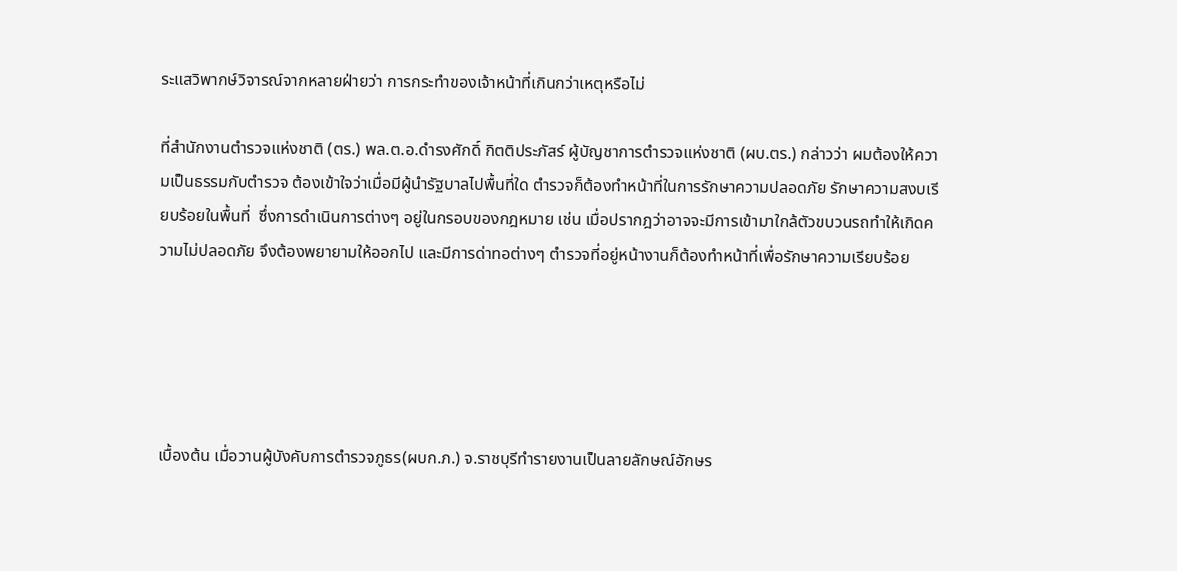ระแสวิพากษ์วิจารณ์จากหลายฝ่ายว่า การกระทำของเจ้าหน้าที่เกินกว่าเหตุหรือไม่

ที่สำนักงานตำรวจแห่งชาติ (ตร.) พล.ต.อ.ดำรงศักดิ์ กิตติประภัสร์ ผู้บัญชาการตำรวจแห่งชาติ (ผบ.ตร.) กล่าวว่า ผมต้องให้ความเป็นธรรมกับตำรวจ ต้องเข้าใจว่าเมื่อมีผู้นำรัฐบาลไปพื้นที่ใด ตำรวจก็ต้องทำหน้าที่ในการรักษาความปลอดภัย รักษาความสงบเรียบร้อยในพื้นที่  ซึ่งการดำเนินการต่างๆ อยู่ในกรอบของกฎหมาย เช่น เมื่อปรากฎว่าอาจจะมีการเข้ามาใกล้ตัวขบวนรถทำให้เกิดความไม่ปลอดภัย จึงต้องพยายามให้ออกไป และมีการด่าทอต่างๆ ตำรวจที่อยู่หน้างานก็ต้องทำหน้าที่เพื่อรักษาความเรียบร้อย





เบื้องต้น เมื่อวานผู้บังคับการตำรวจภูธร(ผบก.ภ.) จ.ราชบุรีทำรายงานเป็นลายลักษณ์อักษร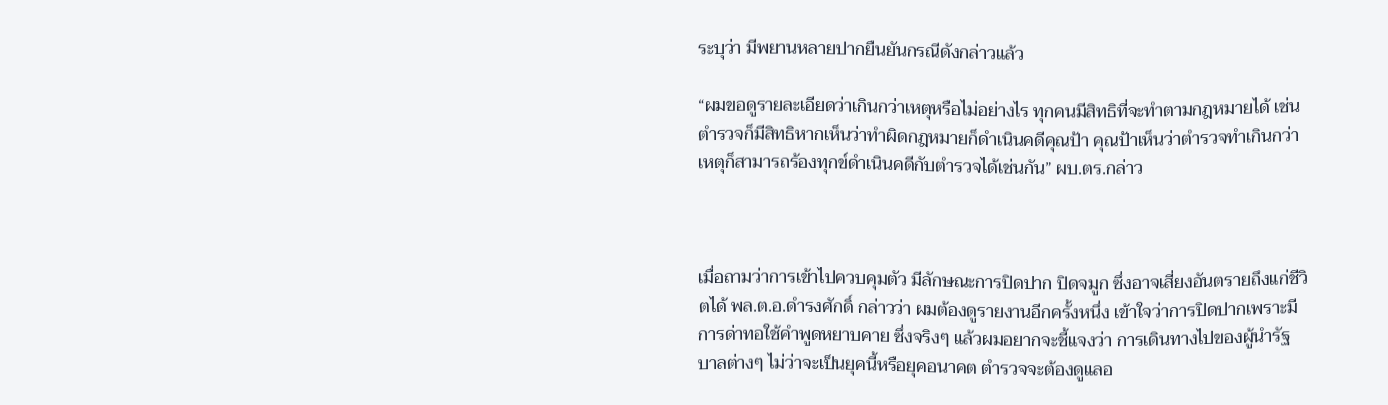ระบุว่า มีพยานหลายปากยืนยันกรณีดังกล่าวแล้ว

“ผมขอดูรายละเอียดว่าเกินกว่าเหตุหรือไม่อย่างไร ทุกคนมีสิทธิที่จะทำตามกฎหมายได้ เช่น ตำรวจก็มีสิทธิหากเห็นว่าทำผิดกฎหมายก็ดำเนินคดีคุณป้า คุณป้าเห็นว่าตำรวจทำเกินกว่าเหตุก็สามารถร้องทุกข์ดำเนินคดีกับตำรวจได้เช่นกัน” ผบ.ตร.กล่าว



เมื่อถามว่าการเข้าไปควบคุมตัว มีลักษณะการปิดปาก ปิดจมูก ซึ่งอาจเสี่ยงอันตรายถึงแก่ชีวิตได้ พล.ต.อ.ดำรงศักดิ์ กล่าวว่า ผมต้องดูรายงานอีกครั้งหนึ่ง เข้าใจว่าการปิดปากเพราะมีการด่าทอใช้คำพูดหยาบคาย ซึ่งจริงๆ แล้วผมอยากจะชี้แจงว่า การเดินทางไปของผู้นำรัฐบาลต่างๆ ไม่ว่าจะเป็นยุคนี้หรือยุคอนาคต ตำรวจจะต้องดูแลอ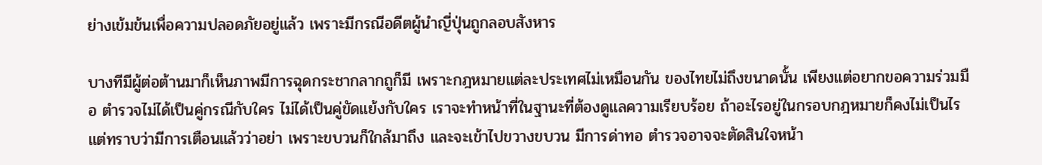ย่างเข้มข้นเพื่อความปลอดภัยอยู่แล้ว เพราะมีกรณีอดีตผู้นำญี่ปุ่นถูกลอบสังหาร

บางทีมีผู้ต่อต้านมาก็เห็นภาพมีการฉุดกระชากลากถูก็มี เพราะกฎหมายแต่ละประเทศไม่เหมือนกัน ของไทยไม่ถึงขนาดนั้น เพียงแต่อยากขอความร่วมมือ ตำรวจไม่ได้เป็นคู่กรณีกับใคร ไม่ได้เป็นคู่ขัดแย้งกับใคร เราจะทำหน้าที่ในฐานะที่ต้องดูแลความเรียบร้อย ถ้าอะไรอยู่ในกรอบกฎหมายก็คงไม่เป็นไร แต่ทราบว่ามีการเตือนแล้วว่าอย่า เพราะขบวนก็ใกล้มาถึง และจะเข้าไปขวางขบวน มีการด่าทอ ตำรวจอาจจะตัดสินใจหน้า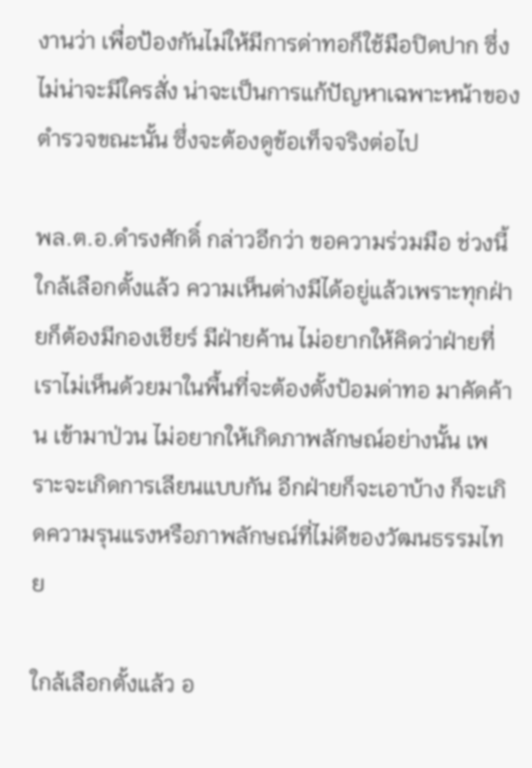งานว่า เพื่อป้องกันไม่ให้มีการด่าทอก็ใช้มือปิดปาก ซึ่งไม่น่าจะมีใครสั่ง น่าจะเป็นการแก้ปัญหาเฉพาะหน้าของตำรวจขณะนั้น ซึ่งจะต้องดูข้อเท็จจริงต่อไป

พล.ต.อ.ดำรงศักดิ์ กล่าวอีกว่า ขอความร่วมมือ ช่วงนี้ใกล้เลือกตั้งแล้ว ความเห็นต่างมีได้อยู่แล้วเพราะทุกฝ่ายก็ต้องมีกองเชียร์ มีฝ่ายค้าน ไม่อยากให้คิดว่าฝ่ายที่เราไม่เห็นด้วยมาในพื้นที่จะต้องตั้งป้อมด่าทอ มาคัดค้าน เข้ามาป่วน ไม่อยากให้เกิดภาพลักษณ์อย่างนั้น เพราะจะเกิดการเลียนแบบกัน อีกฝ่ายก็จะเอาบ้าง ก็จะเกิดความรุนแรงหรือภาพลักษณ์ที่ไม่ดีของวัฒนธรรมไทย

ใกล้เลือกตั้งแล้ว อ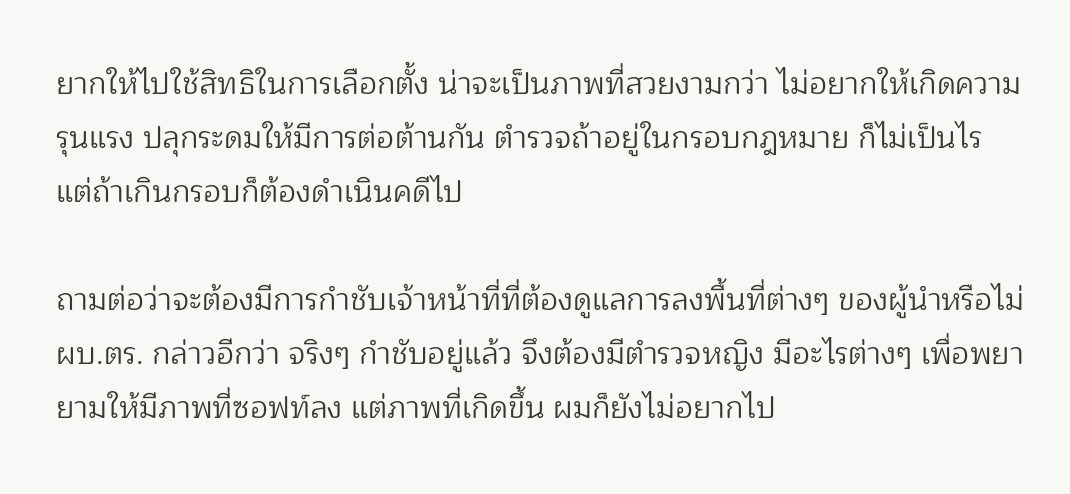ยากให้ไปใช้สิทธิในการเลือกตั้ง น่าจะเป็นภาพที่สวยงามกว่า ไม่อยากให้เกิดความรุนแรง ปลุกระดมให้มีการต่อต้านกัน ตำรวจถ้าอยู่ในกรอบกฎหมาย ก็ไม่เป็นไร แต่ถ้าเกินกรอบก็ต้องดำเนินคดีไป

ถามต่อว่าจะต้องมีการกำชับเจ้าหน้าที่ที่ต้องดูแลการลงพื้นที่ต่างๆ ของผู้นำหรือไม่ ผบ.ตร. กล่าวอีกว่า จริงๆ กำชับอยู่แล้ว จึงต้องมีตำรวจหญิง มีอะไรต่างๆ เพื่อพยายามให้มีภาพที่ซอฟท์ลง แต่ภาพที่เกิดขึ้น ผมก็ยังไม่อยากไป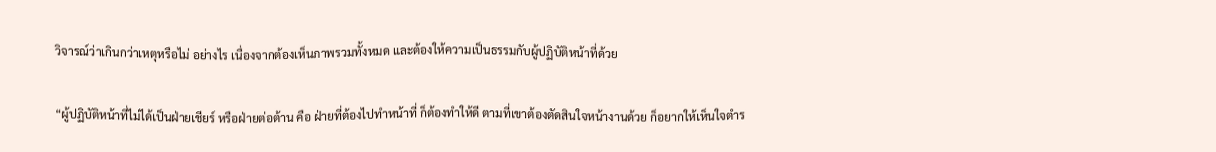วิจารณ์ว่าเกินกว่าเหตุหรือไม่ อย่างไร เนื่องจากต้องเห็นภาพรวมทั้งหมด และต้องให้ความเป็นธรรมกับผู้ปฏิบัติหน้าที่ด้วย

“ผู้ปฏิบัติหน้าที่ไม่ได้เป็นฝ่ายเชียร์ หรือฝ่ายต่อต้าน คือ ฝ่ายที่ต้องไปทำหน้าที่ ก็ต้องทำให้ดี ตามที่เขาต้องตัดสินใจหน้างานด้วย ก็อยากให้เห็นใจตำร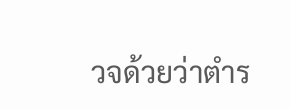วจด้วยว่าตำร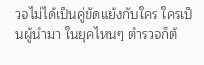วจไม่ได้เป็นคู่ขัดแย้งกับใคร ใครเป็นผู้นำมา ในยุคไหนๆ ตำรวจก็ต้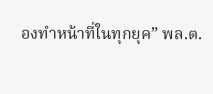องทำหน้าที่ในทุกยุค” พล.ต.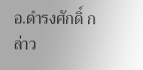อ.ดำรงศักดิ์ กล่าว